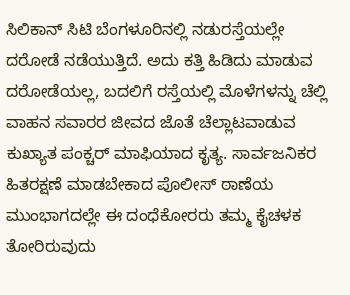ಸಿಲಿಕಾನ್ ಸಿಟಿ ಬೆಂಗಳೂರಿನಲ್ಲಿ ನಡುರಸ್ತೆಯಲ್ಲೇ ದರೋಡೆ ನಡೆಯುತ್ತಿದೆ. ಅದು ಕತ್ತಿ ಹಿಡಿದು ಮಾಡುವ ದರೋಡೆಯಲ್ಲ, ಬದಲಿಗೆ ರಸ್ತೆಯಲ್ಲಿ ಮೊಳೆಗಳನ್ನು ಚೆಲ್ಲಿ ವಾಹನ ಸವಾರರ ಜೀವದ ಜೊತೆ ಚೆಲ್ಲಾಟವಾಡುವ ಕುಖ್ಯಾತ ಪಂಕ್ಚರ್ ಮಾಫಿಯಾದ ಕೃತ್ಯ. ಸಾರ್ವಜನಿಕರ ಹಿತರಕ್ಷಣೆ ಮಾಡಬೇಕಾದ ಪೊಲೀಸ್ ಠಾಣೆಯ ಮುಂಭಾಗದಲ್ಲೇ ಈ ದಂಧೆಕೋರರು ತಮ್ಮ ಕೈಚಳಕ ತೋರಿರುವುದು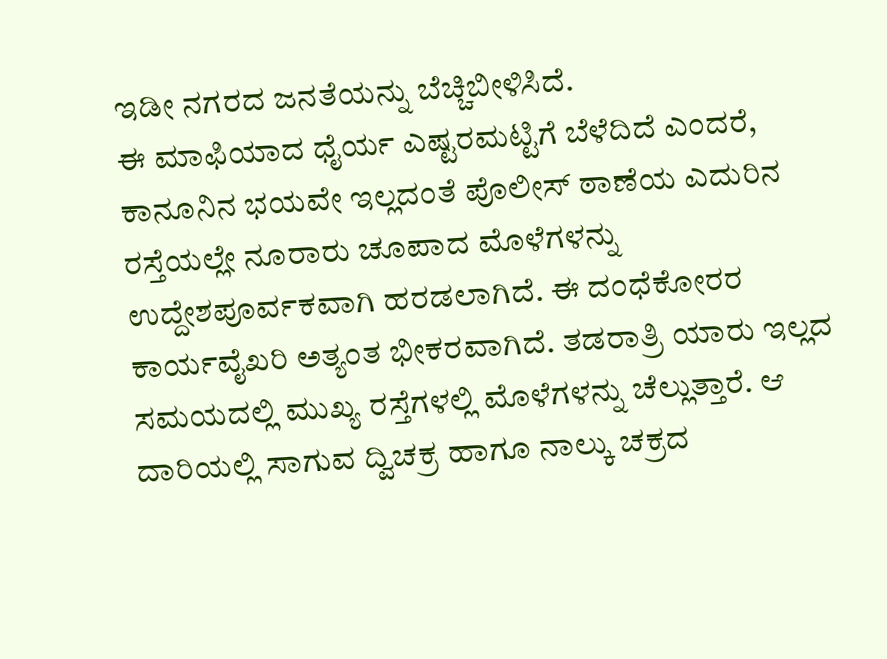ಇಡೀ ನಗರದ ಜನತೆಯನ್ನು ಬೆಚ್ಚಿಬೀಳಿಸಿದೆ.
ಈ ಮಾಫಿಯಾದ ಧೈರ್ಯ ಎಷ್ಟರಮಟ್ಟಿಗೆ ಬೆಳೆದಿದೆ ಎಂದರೆ, ಕಾನೂನಿನ ಭಯವೇ ಇಲ್ಲದಂತೆ ಪೊಲೀಸ್ ಠಾಣೆಯ ಎದುರಿನ ರಸ್ತೆಯಲ್ಲೇ ನೂರಾರು ಚೂಪಾದ ಮೊಳೆಗಳನ್ನು ಉದ್ದೇಶಪೂರ್ವಕವಾಗಿ ಹರಡಲಾಗಿದೆ. ಈ ದಂಧೆಕೋರರ ಕಾರ್ಯವೈಖರಿ ಅತ್ಯಂತ ಭೀಕರವಾಗಿದೆ. ತಡರಾತ್ರಿ ಯಾರು ಇಲ್ಲದ ಸಮಯದಲ್ಲಿ ಮುಖ್ಯ ರಸ್ತೆಗಳಲ್ಲಿ ಮೊಳೆಗಳನ್ನು ಚೆಲ್ಲುತ್ತಾರೆ. ಆ ದಾರಿಯಲ್ಲಿ ಸಾಗುವ ದ್ವಿಚಕ್ರ ಹಾಗೂ ನಾಲ್ಕು ಚಕ್ರದ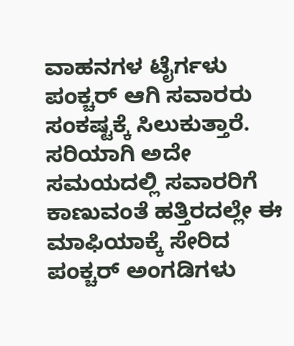ವಾಹನಗಳ ಟೈರ್ಗಳು ಪಂಕ್ಚರ್ ಆಗಿ ಸವಾರರು ಸಂಕಷ್ಟಕ್ಕೆ ಸಿಲುಕುತ್ತಾರೆ.
ಸರಿಯಾಗಿ ಅದೇ ಸಮಯದಲ್ಲಿ ಸವಾರರಿಗೆ ಕಾಣುವಂತೆ ಹತ್ತಿರದಲ್ಲೇ ಈ ಮಾಫಿಯಾಕ್ಕೆ ಸೇರಿದ ಪಂಕ್ಚರ್ ಅಂಗಡಿಗಳು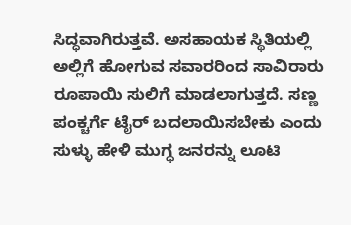ಸಿದ್ಧವಾಗಿರುತ್ತವೆ. ಅಸಹಾಯಕ ಸ್ಥಿತಿಯಲ್ಲಿ ಅಲ್ಲಿಗೆ ಹೋಗುವ ಸವಾರರಿಂದ ಸಾವಿರಾರು ರೂಪಾಯಿ ಸುಲಿಗೆ ಮಾಡಲಾಗುತ್ತದೆ. ಸಣ್ಣ ಪಂಕ್ಚರ್ಗೆ ಟೈರ್ ಬದಲಾಯಿಸಬೇಕು ಎಂದು ಸುಳ್ಳು ಹೇಳಿ ಮುಗ್ಧ ಜನರನ್ನು ಲೂಟಿ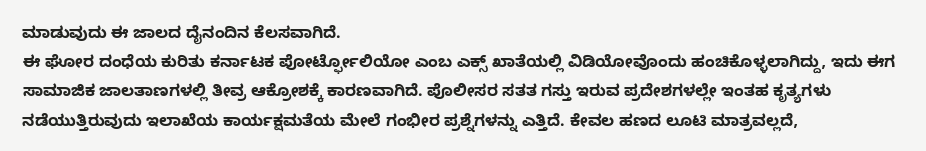ಮಾಡುವುದು ಈ ಜಾಲದ ದೈನಂದಿನ ಕೆಲಸವಾಗಿದೆ.
ಈ ಘೋರ ದಂಧೆಯ ಕುರಿತು ಕರ್ನಾಟಕ ಪೋರ್ಟ್ಫೋಲಿಯೋ ಎಂಬ ಎಕ್ಸ್ ಖಾತೆಯಲ್ಲಿ ವಿಡಿಯೋವೊಂದು ಹಂಚಿಕೊಳ್ಳಲಾಗಿದ್ದು, ಇದು ಈಗ ಸಾಮಾಜಿಕ ಜಾಲತಾಣಗಳಲ್ಲಿ ತೀವ್ರ ಆಕ್ರೋಶಕ್ಕೆ ಕಾರಣವಾಗಿದೆ. ಪೊಲೀಸರ ಸತತ ಗಸ್ತು ಇರುವ ಪ್ರದೇಶಗಳಲ್ಲೇ ಇಂತಹ ಕೃತ್ಯಗಳು ನಡೆಯುತ್ತಿರುವುದು ಇಲಾಖೆಯ ಕಾರ್ಯಕ್ಷಮತೆಯ ಮೇಲೆ ಗಂಭೀರ ಪ್ರಶ್ನೆಗಳನ್ನು ಎತ್ತಿದೆ. ಕೇವಲ ಹಣದ ಲೂಟಿ ಮಾತ್ರವಲ್ಲದೆ,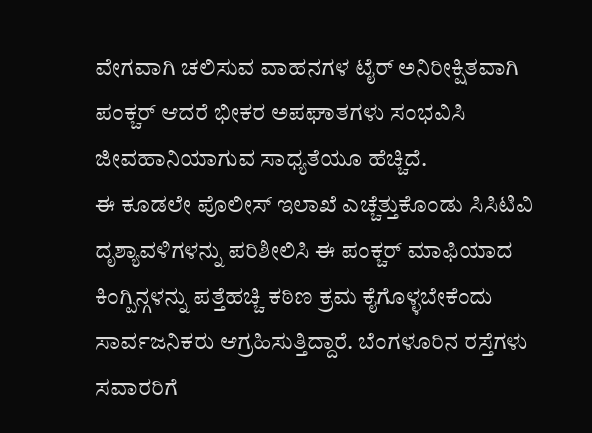ವೇಗವಾಗಿ ಚಲಿಸುವ ವಾಹನಗಳ ಟೈರ್ ಅನಿರೀಕ್ಷಿತವಾಗಿ ಪಂಕ್ಚರ್ ಆದರೆ ಭೀಕರ ಅಪಘಾತಗಳು ಸಂಭವಿಸಿ ಜೀವಹಾನಿಯಾಗುವ ಸಾಧ್ಯತೆಯೂ ಹೆಚ್ಚಿದೆ.
ಈ ಕೂಡಲೇ ಪೊಲೀಸ್ ಇಲಾಖೆ ಎಚ್ಚೆತ್ತುಕೊಂಡು ಸಿಸಿಟಿವಿ ದೃಶ್ಯಾವಳಿಗಳನ್ನು ಪರಿಶೀಲಿಸಿ ಈ ಪಂಕ್ಚರ್ ಮಾಫಿಯಾದ ಕಿಂಗ್ಪಿನ್ಗಳನ್ನು ಪತ್ತೆಹಚ್ಚಿ ಕಠಿಣ ಕ್ರಮ ಕೈಗೊಳ್ಳಬೇಕೆಂದು ಸಾರ್ವಜನಿಕರು ಆಗ್ರಹಿಸುತ್ತಿದ್ದಾರೆ. ಬೆಂಗಳೂರಿನ ರಸ್ತೆಗಳು ಸವಾರರಿಗೆ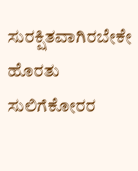ಸುರಕ್ಷಿತವಾಗಿರಬೇಕೇ ಹೊರತು ಸುಲಿಗೆಕೋರರ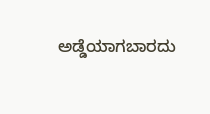ಅಡ್ಡೆಯಾಗಬಾರದು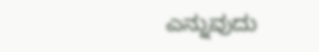ಎನ್ನುವುದು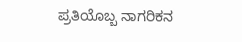ಪ್ರತಿಯೊಬ್ಬ ನಾಗರಿಕನ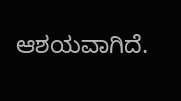ಆಶಯವಾಗಿದೆ.